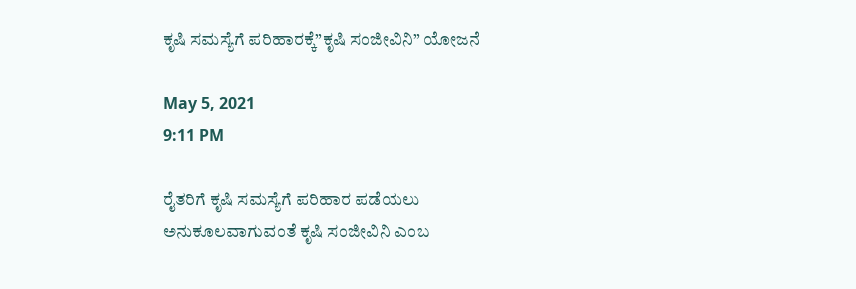ಕೃಷಿ ಸಮಸ್ಯೆಗೆ ಪರಿಹಾರಕ್ಕೆ”ಕೃಷಿ ಸಂಜೀವಿನಿ” ಯೋಜನೆ

May 5, 2021
9:11 PM

ರೈತರಿಗೆ ಕೃಷಿ ಸಮಸ್ಯೆಗೆ ಪರಿಹಾರ ಪಡೆಯಲು ಅನುಕೂಲವಾಗುವಂತೆ ಕೃಷಿ ಸಂಜೀವಿನಿ ಎಂಬ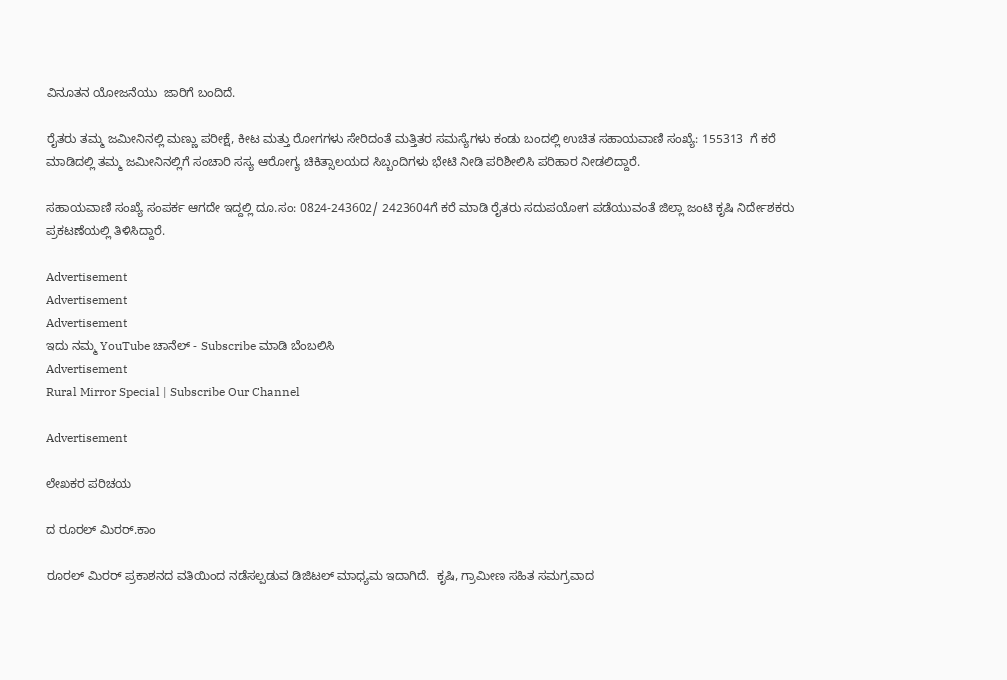ವಿನೂತನ ಯೋಜನೆಯು  ಜಾರಿಗೆ ಬಂದಿದೆ.

ರೈತರು ತಮ್ಮ ಜಮೀನಿನಲ್ಲಿ ಮಣ್ಣು ಪರೀಕ್ಷೆ, ಕೀಟ ಮತ್ತು ರೋಗಗಳು ಸೇರಿದಂತೆ ಮತ್ತಿತರ ಸಮಸ್ಯೆಗಳು ಕಂಡು ಬಂದಲ್ಲಿ ಉಚಿತ ಸಹಾಯವಾಣಿ ಸಂಖ್ಯೆ: 155313  ಗೆ ಕರೆ ಮಾಡಿದಲ್ಲಿ ತಮ್ಮ ಜಮೀನಿನಲ್ಲಿಗೆ ಸಂಚಾರಿ ಸಸ್ಯ ಆರೋಗ್ಯ ಚಿಕಿತ್ಸಾಲಯದ ಸಿಬ್ಬಂದಿಗಳು ಭೇಟಿ ನೀಡಿ ಪರಿಶೀಲಿಸಿ ಪರಿಹಾರ ನೀಡಲಿದ್ದಾರೆ.

ಸಹಾಯವಾಣಿ ಸಂಖ್ಯೆ ಸಂಪರ್ಕ ಆಗದೇ ಇದ್ದಲ್ಲಿ ದೂ.ಸಂ: 0824-243602/ 2423604ಗೆ ಕರೆ ಮಾಡಿ ರೈತರು ಸದುಪಯೋಗ ಪಡೆಯುವಂತೆ ಜಿಲ್ಲಾ ಜಂಟಿ ಕೃಷಿ ನಿರ್ದೇಶಕರು ಪ್ರಕಟಣೆಯಲ್ಲಿ ತಿಳಿಸಿದ್ದಾರೆ.

Advertisement
Advertisement
Advertisement
ಇದು ನಮ್ಮ YouTube ಚಾನೆಲ್ - Subscribe ಮಾಡಿ ಬೆಂಬಲಿಸಿ
Advertisement
Rural Mirror Special | Subscribe Our Channel

Advertisement

ಲೇಖಕರ ಪರಿಚಯ

ದ ರೂರಲ್ ಮಿರರ್.ಕಾಂ

ರೂರಲ್‌ ಮಿರರ್‌ ಪ್ರಕಾಶನದ ವತಿಯಿಂದ ನಡೆಸಲ್ಪಡುವ ಡಿಜಿಟಲ್‌ ಮಾಧ್ಯಮ ಇದಾಗಿದೆ.  ಕೃಷಿ, ಗ್ರಾಮೀಣ ಸಹಿತ ಸಮಗ್ರವಾದ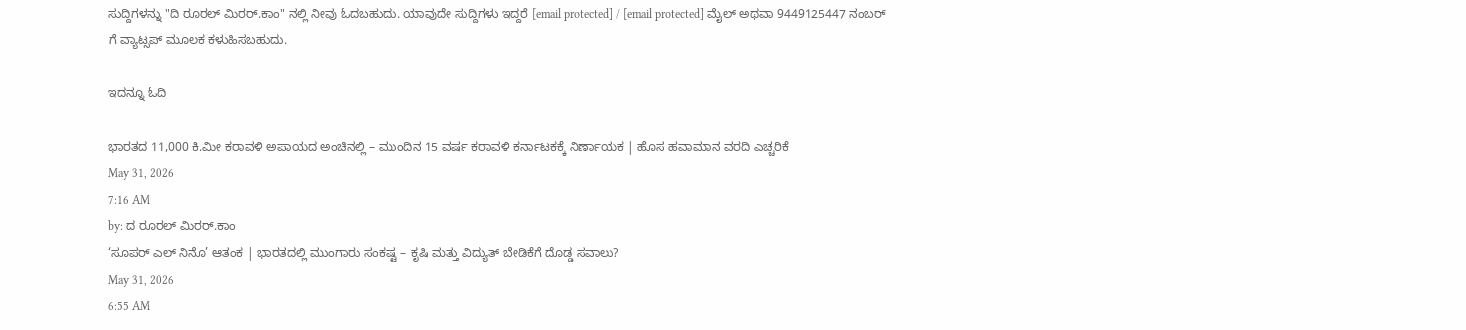ಸುದ್ದಿಗಳನ್ನು "ದಿ ರೂರಲ್‌ ಮಿರರ್‌.ಕಾಂ" ನಲ್ಲಿ ನೀವು ಓದಬಹುದು. ಯಾವುದೇ ಸುದ್ದಿಗಳು ಇದ್ದರೆ [email protected] / [email protected] ಮೈಲ್ ಅಥವಾ 9449125447 ನಂಬರ್ ಗೆ ವ್ಯಾಟ್ಸಪ್ ಮೂಲಕ ಕಳುಹಿಸಬಹುದು.

ಇದನ್ನೂ ಓದಿ

ಭಾರತದ 11,000 ಕಿ.ಮೀ ಕರಾವಳಿ ಅಪಾಯದ ಅಂಚಿನಲ್ಲಿ – ಮುಂದಿನ 15 ವರ್ಷ ಕರಾವಳಿ ಕರ್ನಾಟಕಕ್ಕೆ ನಿರ್ಣಾಯಕ | ಹೊಸ ಹವಾಮಾನ ವರದಿ ಎಚ್ಚರಿಕೆ
May 31, 2026
7:16 AM
by: ದ ರೂರಲ್ ಮಿರರ್.ಕಾಂ
‘ಸೂಪರ್‌ ಎಲ್‌ ನಿನೊ’ ಆತಂಕ | ಭಾರತದಲ್ಲಿ ಮುಂಗಾರು ಸಂಕಷ್ಟ – ಕೃಷಿ ಮತ್ತು ವಿದ್ಯುತ್‌ ಬೇಡಿಕೆಗೆ ದೊಡ್ಡ ಸವಾಲು?
May 31, 2026
6:55 AM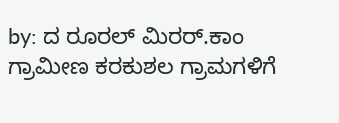by: ದ ರೂರಲ್ ಮಿರರ್.ಕಾಂ
ಗ್ರಾಮೀಣ ಕರಕುಶಲ ಗ್ರಾಮಗಳಿಗೆ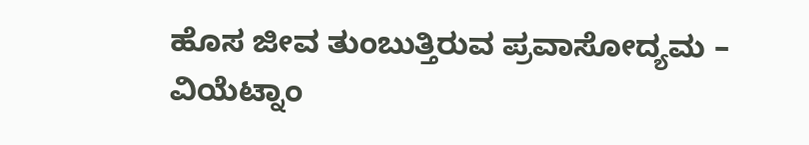ಹೊಸ ಜೀವ ತುಂಬುತ್ತಿರುವ ಪ್ರವಾಸೋದ್ಯಮ – ವಿಯೆಟ್ನಾಂ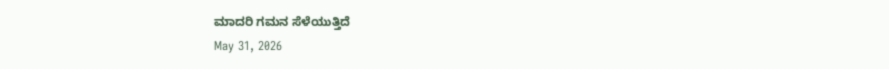ಮಾದರಿ ಗಮನ ಸೆಳೆಯುತ್ತಿದೆ
May 31, 2026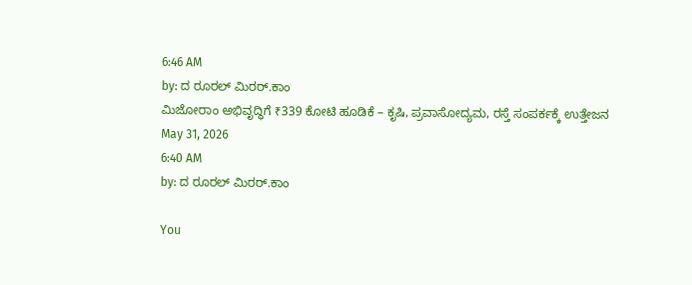6:46 AM
by: ದ ರೂರಲ್ ಮಿರರ್.ಕಾಂ
ಮಿಜೋರಾಂ ಅಭಿವೃದ್ಧಿಗೆ ₹339 ಕೋಟಿ ಹೂಡಿಕೆ – ಕೃಷಿ, ಪ್ರವಾಸೋದ್ಯಮ, ರಸ್ತೆ ಸಂಪರ್ಕಕ್ಕೆ ಉತ್ತೇಜನ
May 31, 2026
6:40 AM
by: ದ ರೂರಲ್ ಮಿರರ್.ಕಾಂ

You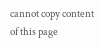cannot copy content of this page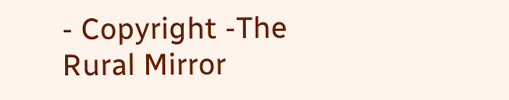- Copyright -The Rural Mirror